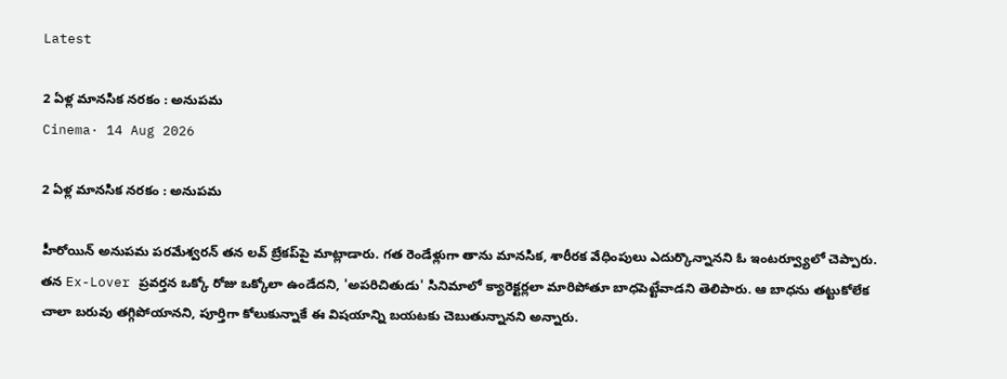Latest

2 ఏళ్ల మానసిక నరకం : అనుపమ
Cinema· 14 Aug 2026

2 ఏళ్ల మానసిక నరకం : అనుపమ

హీరోయిన్ అనుపమ పరమేశ్వరన్ తన లవ్ బ్రేకప్‌పై మాట్లాడారు. గత రెండేళ్లుగా తాను మానసిక, శారీరక వేధింపులు ఎదుర్కొన్నానని ఓ ఇంటర్వ్యూలో చెప్పారు. తన Ex-Lover ప్రవర్తన ఒక్కో రోజు ఒక్కోలా ఉండేదని, 'అపరిచితుడు' సినిమాలో క్యారెక్టర్లలా మారిపోతూ బాధపెట్టేవాడని తెలిపారు. ఆ బాధను తట్టుకోలేక చాలా బరువు తగ్గిపోయానని, పూర్తిగా కోలుకున్నాకే ఈ విషయాన్ని బయటకు చెబుతున్నానని అన్నారు.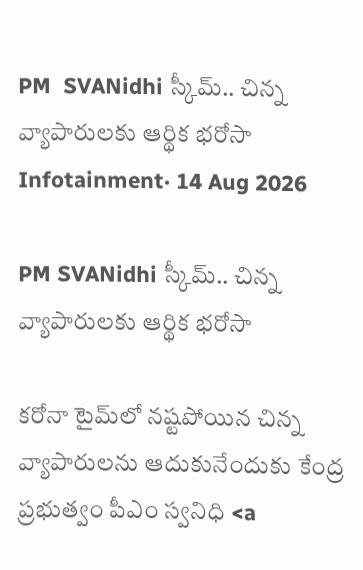PM  SVANidhi స్కీమ్‌.. చిన్న వ్యాపారులకు ఆర్థిక భరోసా
Infotainment· 14 Aug 2026

PM SVANidhi స్కీమ్‌.. చిన్న వ్యాపారులకు ఆర్థిక భరోసా

కరోనా టైమ్‌లో నష్టపోయిన చిన్న వ్యాపారులను ఆదుకునేందుకు కేంద్ర ప్రభుత్వం పీఎం స్వనిధి <a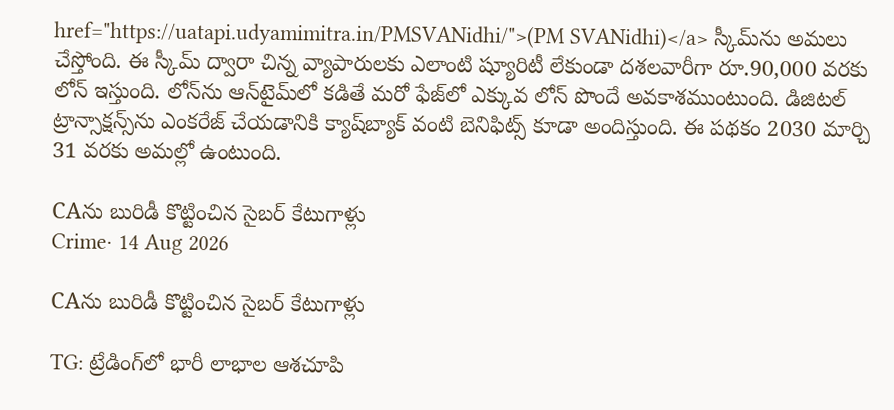href="https://uatapi.udyamimitra.in/PMSVANidhi/">(PM SVANidhi)</a> స్కీమ్‌ను అమలు చేస్తోంది. ఈ స్కీమ్‌ ద్వారా చిన్న వ్యాపారులకు ఎలాంటి ష్యూరిటీ లేకుండా దశలవారీగా రూ.90,000 వరకు లోన్ ఇస్తుంది. లోన్‌ను ఆన్‌టైమ్‌లో కడితే మరో ఫేజ్‌లో ఎక్కువ లోన్ పొందే అవకాశముంటుంది. డిజిటల్ ట్రాన్సాక్షన్స్‌ను ఎంకరేజ్ చేయడానికి క్యాష్‌బ్యాక్ వంటి బెనిఫిట్స్ కూడా అందిస్తుంది. ఈ పథకం 2030 మార్చి 31 వరకు అమల్లో ఉంటుంది.

CAను బురిడీ కొట్టించిన సైబర్‌ కేటుగాళ్లు
Crime· 14 Aug 2026

CAను బురిడీ కొట్టించిన సైబర్‌ కేటుగాళ్లు

TG: ట్రేడింగ్‌లో భారీ లాభాల ఆశచూపి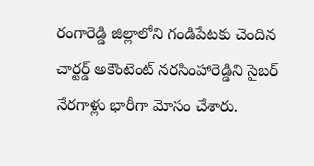రంగారెడ్డి జిల్లాలోని గండిపేటకు చెందిన చార్టర్డ్‌ అకౌంటెంట్‌ నరసింహారెడ్డిని సైబర్‌ నేరగాళ్లు భారీగా మోసం చేశారు.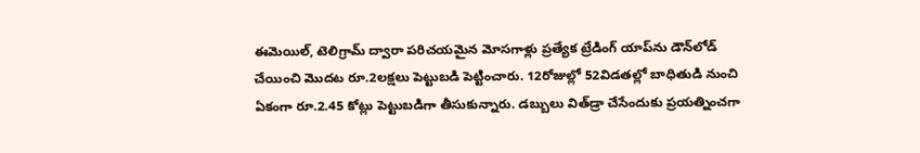ఈమెయిల్‌, టెలిగ్రామ్‌ ద్వారా పరిచయమైన మోసగాళ్లు ప్రత్యేక ట్రేడింగ్‌ యాప్‌ను డౌన్‌లోడ్‌ చేయించి మొదట రూ.2లక్షలు పెట్టుబడి పెట్టించారు. 12రోజుల్లో 52విడతల్లో బాధితుడి నుంచి ఏకంగా రూ.2.45 కోట్లు పెట్టుబడిగా తీసుకున్నారు. డబ్బులు విత్‌డ్రా చేసేందుకు ప్రయత్నించగా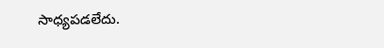సాధ్యపడలేదు.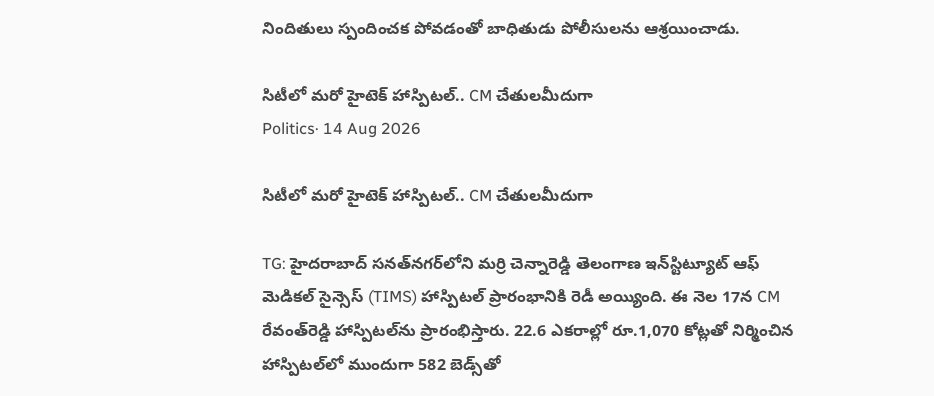నిందితులు స్పందించక పోవడంతో బాధితుడు పోలీసులను ఆశ్రయించాడు.

సిటీలో మరో హైటెక్ హాస్పిటల్.. CM చేతులమీదుగా
Politics· 14 Aug 2026

సిటీలో మరో హైటెక్ హాస్పిటల్.. CM చేతులమీదుగా

TG: హైదరాబాద్ సనత్‌నగర్‌లోని మర్రి చెన్నారెడ్డి తెలంగాణ ఇన్‌స్టిట్యూట్‌ ఆఫ్‌ మెడికల్‌ సైన్సెస్‌ (TIMS) హాస్పిటల్ ప్రారంభానికి రెడీ అయ్యింది. ఈ నెల 17న CM రేవంత్‌రెడ్డి హాస్పిటల్‌ను ప్రారంభిస్తారు. 22.6 ఎకరాల్లో రూ.1,070 కోట్లతో నిర్మించిన హాస్పిటల్‌లో ముందుగా 582 బెడ్స్‌తో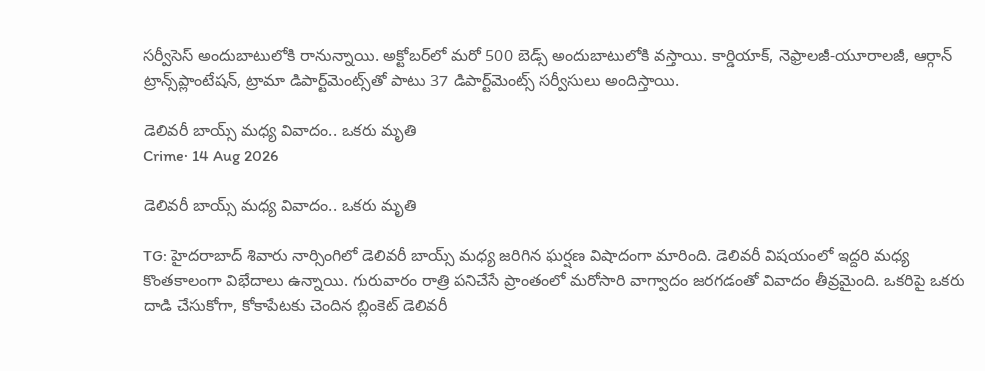సర్వీసెస్ అందుబాటులోకి రానున్నాయి. అక్టోబర్‌లో మరో 500 బెడ్స్‌ అందుబాటులోకి వస్తాయి. కార్డియాక్‌, నెఫ్రాలజీ-యూరాలజీ, ఆర్గాన్ ట్రాన్స్‌ప్లాంటేషన్, ట్రామా డిపార్ట్‌మెంట్స్‌తో పాటు 37 డిపార్ట్‌మెంట్స్‌ సర్వీసులు అందిస్తాయి.

డెలివరీ బాయ్స్‌ మధ్య వివాదం.. ఒకరు మృతి
Crime· 14 Aug 2026

డెలివరీ బాయ్స్‌ మధ్య వివాదం.. ఒకరు మృతి

TG: హైదరాబాద్‌ శివారు నార్సింగిలో డెలివరీ బాయ్స్‌ మధ్య జరిగిన ఘర్షణ విషాదంగా మారింది. డెలివరీ విషయంలో ఇద్దరి మధ్య కొంతకాలంగా విభేదాలు ఉన్నాయి. గురువారం రాత్రి పనిచేసే ప్రాంతంలో మరోసారి వాగ్వాదం జరగడంతో వివాదం తీవ్రమైంది. ఒకరిపై ఒకరు దాడి చేసుకోగా, కోకాపేటకు చెందిన బ్లింకెట్‌ డెలివరీ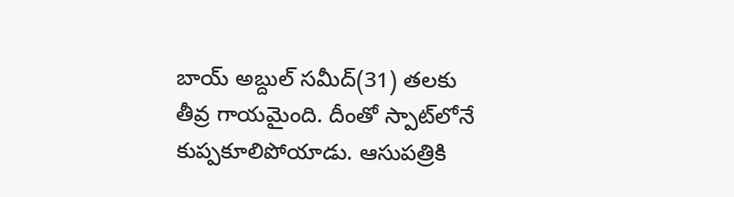బాయ్‌ అబ్దుల్‌ సమీద్‌(31) తలకు తీవ్ర గాయమైంది. దీంతో స్పాట్‌లోనే కుప్పకూలిపోయాడు. ఆసుపత్రికి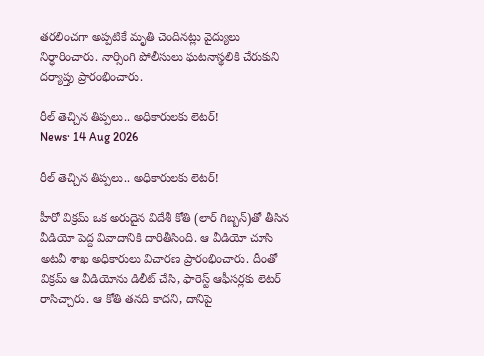తరలించగా అప్పటికే మృతి చెందినట్లు వైద్యులు నిర్ధారించారు. నార్సింగి పోలీసులు ఘటనాస్థలికి చేరుకుని దర్యాప్తు ప్రారంభించారు.

రీల్ తెచ్చిన తిప్పలు.. అధికారులకు లెటర్!
News· 14 Aug 2026

రీల్ తెచ్చిన తిప్పలు.. అధికారులకు లెటర్!

హీరో విక్రమ్ ఒక అరుదైన విదేశీ కోతి (లార్ గిబ్బన్)తో తీసిన వీడియో పెద్ద వివాదానికి దారితీసింది. ఆ వీడియో చూసి అటవీ శాఖ అధికారులు విచారణ ప్రారంభించారు. దీంతో విక్రమ్ ఆ వీడియోను డిలీట్ చేసి, ఫారెస్ట్ ఆఫీసర్లకు లెటర్ రాసిచ్చారు. ఆ కోతి తనది కాదని, దానిపై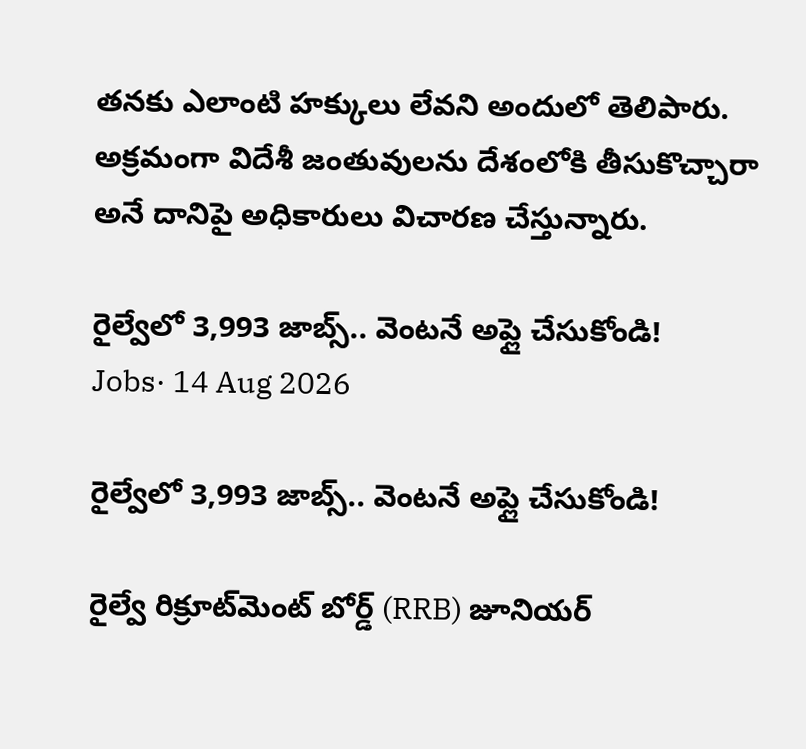తనకు ఎలాంటి హక్కులు లేవని అందులో తెలిపారు. అక్రమంగా విదేశీ జంతువులను దేశంలోకి తీసుకొచ్చారా అనే దానిపై అధికారులు విచారణ చేస్తున్నారు.

రైల్వేలో 3,993 జాబ్స్.. వెంటనే అప్లై చేసుకోండి!
Jobs· 14 Aug 2026

రైల్వేలో 3,993 జాబ్స్.. వెంటనే అప్లై చేసుకోండి!

రైల్వే రిక్రూట్‌మెంట్ బోర్డ్ (RRB) జూనియర్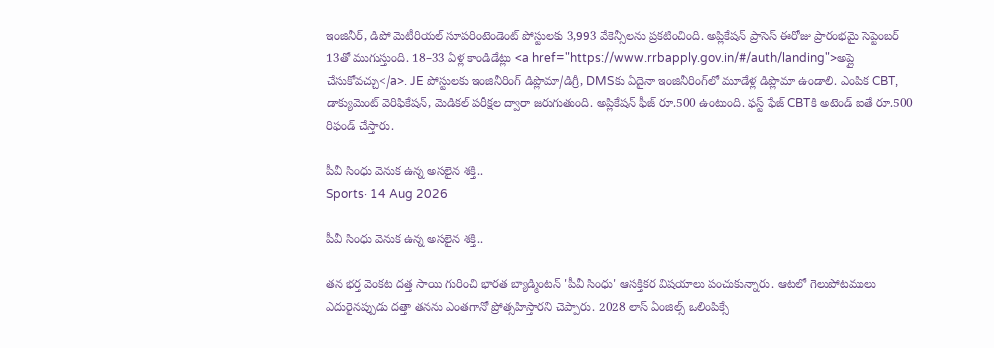ఇంజినీర్, డిపో మెటీరియల్ సూపరింటెండెంట్ పోస్టులకు 3,993 వేకెన్సీలను ప్రకటించింది. అప్లికేషన్ ప్రాసెస్ ఈరోజు ప్రారంభమై సెప్టెంబర్ 13తో ముగుస్తుంది. 18–33 ఏళ్ల కాండిడేట్లు <a href="https://www.rrbapply.gov.in/#/auth/landing">అప్లై చేసుకోవచ్చు</a>. JE పోస్టులకు ఇంజినీరింగ్ డిప్లొమా/డిగ్రీ, DMSకు ఏదైనా ఇంజినీరింగ్‌లో మూడేళ్ల డిప్లొమా ఉండాలి. ఎంపిక CBT, డాక్యుమెంట్ వెరిఫికేషన్, మెడికల్ పరీక్షల ద్వారా జరుగుతుంది. అప్లికేషన్ ఫీజ్ రూ.500 ఉంటుంది. ఫస్ట్ ఫేజ్ CBTకి అటెండ్ ఐతే రూ.500 రిఫండ్ చేస్తారు.

పీవీ సింధు వెనుక ఉన్న అసలైన శక్తి..
Sports· 14 Aug 2026

పీవీ సింధు వెనుక ఉన్న అసలైన శక్తి..

తన భర్త వెంకట దత్త సాయి గురించి భారత బ్యాడ్మింటన్ 'పీవీ సింధు' ఆసక్తికర విషయాలు పంచుకున్నారు. ఆటలో గెలుపోటములు ఎదురైనప్పుడు దత్తా తనను ఎంతగానో ప్రోత్సహిస్తారని చెప్పారు. 2028 లాస్ ఏంజిల్స్ ఒలింపిక్సే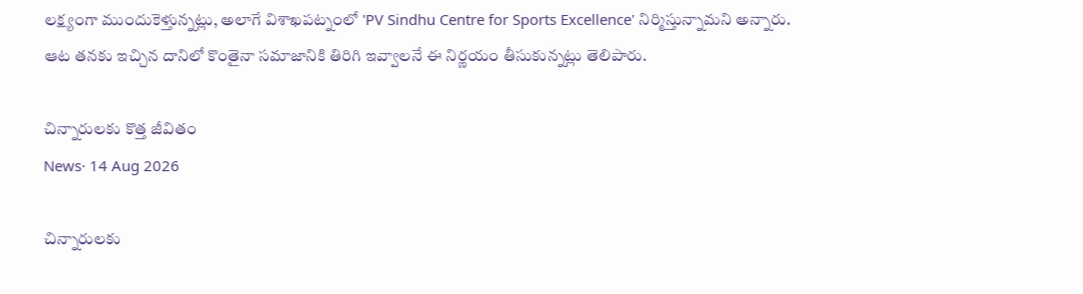లక్ష్యంగా ముందుకెళ్తున్నట్లు, అలాగే విశాఖపట్నంలో 'PV Sindhu Centre for Sports Excellence' నిర్మిస్తున్నామని అన్నారు. ఆట తనకు ఇచ్చిన దానిలో కొంతైనా సమాజానికి తిరిగి ఇవ్వాలనే ఈ నిర్ణయం తీసుకున్నట్లు తెలిపారు.

చిన్నారులకు కొత్త జీవితం
News· 14 Aug 2026

చిన్నారులకు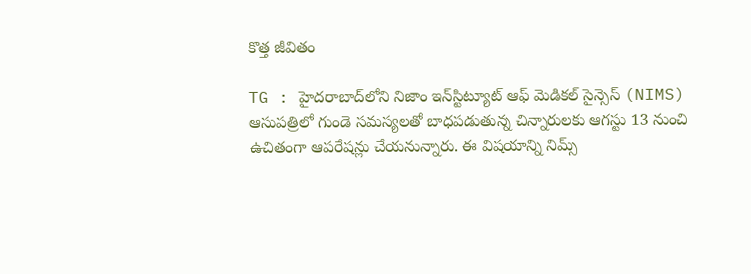కొత్త జీవితం

TG : హైదరాబాద్‌లోని నిజాం ఇన్‌స్టిట్యూట్ ఆఫ్ మెడికల్ సైన్సెస్ (NIMS) ఆసుపత్రిలో గుండె సమస్యలతో బాధపడుతున్న చిన్నారులకు ఆగస్టు 13 నుంచి ఉచితంగా ఆపరేషన్లు చేయనున్నారు. ఈ విషయాన్ని నిమ్స్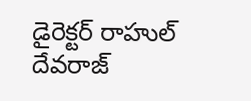డైరెక్టర్ రాహుల్ దేవరాజ్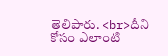తెలిపారు. <br>దీని కోసం ఎలాంటి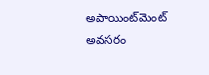అపాయింట్‌మెంట్ అవసరం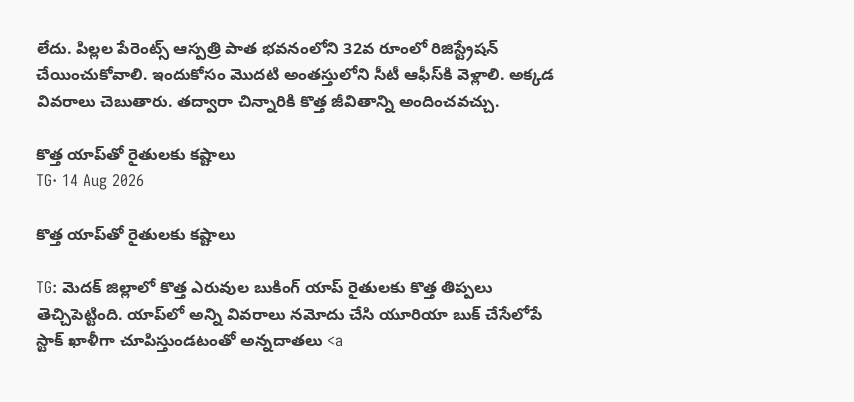లేదు. పిల్లల పేరెంట్స్ ఆస్పత్రి పాత భవనంలోని 32వ రూంలో రిజిస్ట్రేషన్ చేయించుకోవాలి. ఇందుకోసం మొదటి అంతస్తులోని సీటీ ఆఫీస్‌‌కి వెళ్లాలి. అక్కడ వివరాలు చెబుతారు. తద్వారా చిన్నారికి కొత్త జీవితాన్ని అందించవచ్చు.

కొత్త యాప్‌తో రైతులకు కష్టాలు
TG· 14 Aug 2026

కొత్త యాప్‌తో రైతులకు కష్టాలు

TG: మెదక్‌ జిల్లాలో కొత్త ఎరువుల బుకింగ్‌ యాప్‌ రైతులకు కొత్త తిప్పలు తెచ్చిపెట్టింది. యాప్‌లో అన్ని వివరాలు నమోదు చేసి యూరియా బుక్‌ చేసేలోపే స్టాక్‌ ఖాళీగా చూపిస్తుండటంతో అన్నదాతలు <a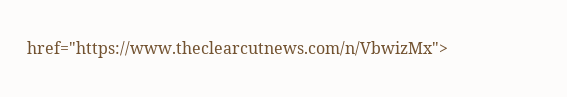href="https://www.theclearcutnews.com/n/VbwizMx">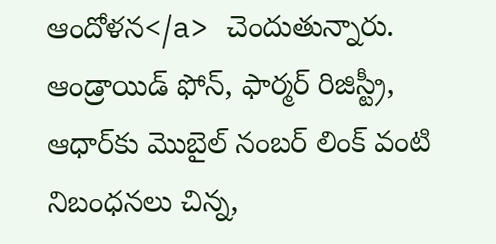ఆందోళన</a> చెందుతున్నారు. ఆండ్రాయిడ్‌ ఫోన్‌, ఫార్మర్‌ రిజిస్ట్రీ, ఆధార్‌కు మొబైల్‌ నంబర్‌ లింక్‌ వంటి నిబంధనలు చిన్న,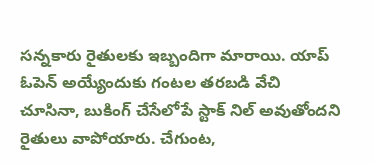సన్నకారు రైతులకు ఇబ్బందిగా మారాయి. యాప్‌ ఓపెన్‌ అయ్యేందుకు గంటల తరబడి వేచి చూసినా, బుకింగ్‌ చేసేలోపే స్టాక్‌ నిల్‌ అవుతోందని రైతులు వాపోయారు. చేగుంట,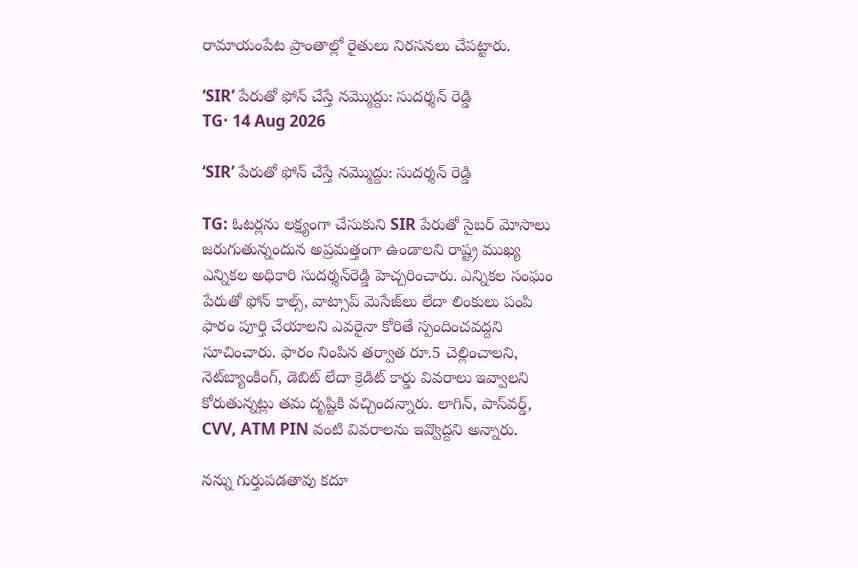రామాయంపేట ప్రాంతాల్లో రైతులు నిరసనలు చేపట్టారు.

‘SIR’ పేరుతో ఫోన్‌ చేస్తే నమ్మొద్దు: సుదర్శన్ రెడ్డి
TG· 14 Aug 2026

‘SIR’ పేరుతో ఫోన్‌ చేస్తే నమ్మొద్దు: సుదర్శన్ రెడ్డి

TG: ఓటర్లను లక్ష్యంగా చేసుకుని SIR పేరుతో సైబర్‌ మోసాలు జరుగుతున్నందున అప్రమత్తంగా ఉండాలని రాష్ట్ర ముఖ్య ఎన్నికల అధికారి సుదర్శన్‌రెడ్డి హెచ్చరించారు. ఎన్నికల సంఘం పేరుతో ఫోన్‌ కాల్స్‌, వాట్సాప్‌ మెసేజ్‌లు లేదా లింకులు పంపి ఫారం పూర్తి చేయాలని ఎవరైనా కోరితే స్పందించవద్దని సూచించారు. ఫారం నింపిన తర్వాత రూ.5 చెల్లించాలని, నెట్‌బ్యాంకింగ్‌, డెబిట్‌ లేదా క్రెడిట్‌ కార్డు వివరాలు ఇవ్వాలని కోరుతున్నట్లు తమ దృష్టికి వచ్చిందన్నారు. లాగిన్‌, పాస్‌వర్డ్‌, CVV, ATM PIN వంటి వివరాలను ఇవ్వొద్దని అన్నారు.

నన్ను గుర్తుపడతావు కదూ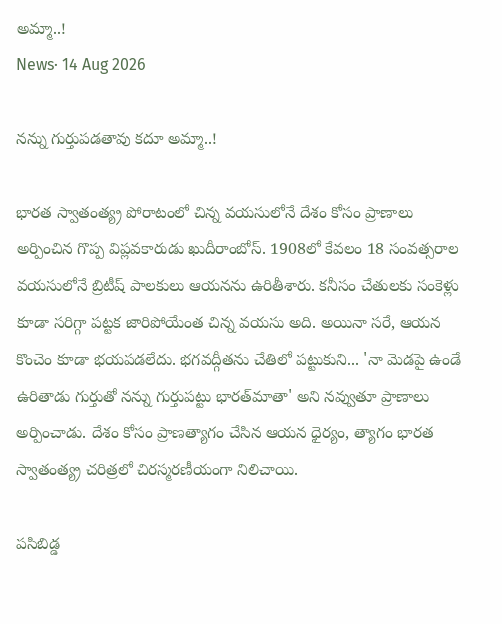అమ్మా..!
News· 14 Aug 2026

నన్ను గుర్తుపడతావు కదూ అమ్మా..!

భారత స్వాతంత్య్ర పోరాటంలో చిన్న వయసులోనే దేశం కోసం ప్రాణాలు అర్పించిన గొప్ప విప్లవకారుడు ఖుదీరాంబోస్. 1908లో కేవలం 18 సంవత్సరాల వయసులోనే బ్రిటీష్ పాలకులు ఆయనను ఉరితీశారు. కనీసం చేతులకు సంకెళ్లు కూడా సరిగ్గా పట్టక జారిపోయేంత చిన్న వయసు అది. అయినా సరే, ఆయన కొంచెం కూడా భయపడలేదు. భగవద్గీతను చేతిలో పట్టుకుని... 'నా మెడపై ఉండే ఉరితాడు గుర్తుతో నన్ను గుర్తుపట్టు భారత్‌మాతా' అని నవ్వుతూ ప్రాణాలు అర్పించాడు. దేశం కోసం ప్రాణత్యాగం చేసిన ఆయన ధైర్యం, త్యాగం భారత స్వాతంత్య్ర చరిత్రలో చిరస్మరణీయంగా నిలిచాయి.

పసిబిడ్డ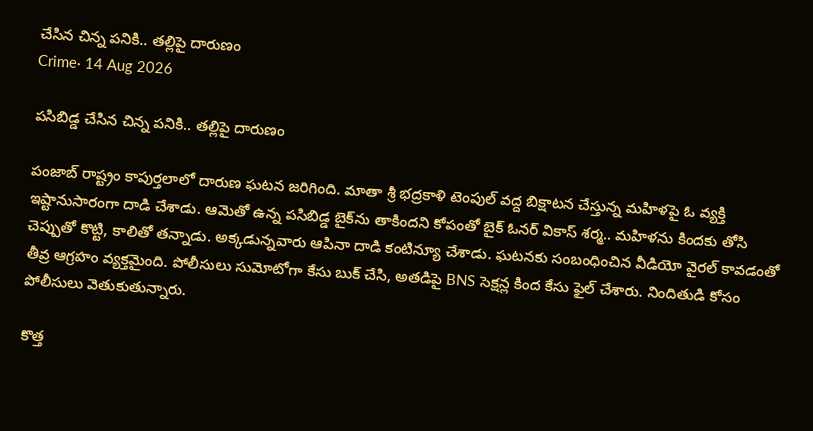చేసిన చిన్న పనికి.. తల్లిపై దారుణం
Crime· 14 Aug 2026

పసిబిడ్డ చేసిన చిన్న పనికి.. తల్లిపై దారుణం

పంజాబ్‌ రాష్ట్రం కాపుర్తలాలో దారుణ ఘటన జరిగింది. మాతా శ్రీ భద్రకాళి టెంపుల్ వద్ద బిక్షాటన చేస్తున్న మహిళపై ఓ వ్యక్తి ఇష్టానుసారంగా దాడి చేశాడు. ఆమెతో ఉన్న పసిబిడ్డ బైక్‌ను తాకిందని కోపంతో బైక్‌ ఓనర్ వికాస్‌ శర్మ.. మహిళను కిందకు తోసి చెప్పుతో కొట్టి, కాలితో తన్నాడు. అక్కడున్నవారు ఆపినా దాడి కంటిన్యూ చేశాడు. ఘటనకు సంబంధించిన వీడియో వైరల్ కావడంతో తీవ్ర ఆగ్రహం వ్యక్తమైంది. పోలీసులు సుమోటోగా కేసు బుక్ చేసి, అతడిపై BNS సెక్షన్ల కింద కేసు ఫైల్ చేశారు. నిందితుడి కోసం పోలీసులు వెతుకుతున్నారు.

కొత్త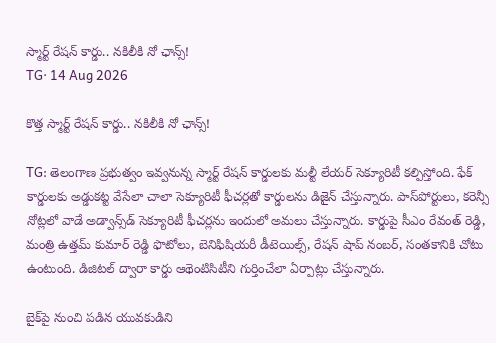స్మార్ట్ రేషన్ కార్డు.. నకిలీకి నో ఛాన్స్!
TG· 14 Aug 2026

కొత్త స్మార్ట్ రేషన్ కార్డు.. నకిలీకి నో ఛాన్స్!

TG: తెలంగాణ ప్రభుత్వం ఇవ్వనున్న స్మార్ట్ రేషన్ కార్డులకు మల్టీ లేయర్ సెక్యూరిటీ కల్పిస్తోంది. ఫేక్ కార్డులకు అడ్డుకట్ట వేసేలా చాలా సెక్యూరిటీ ఫీచర్లతో కార్డులను డిజైన్ చేస్తున్నారు. పాస్‌పోర్టులు, కరెన్సీ నోట్లలో వాడే అడ్వాన్స్‌డ్ సెక్యూరిటీ ఫీచర్లను ఇందులో అమలు చేస్తున్నారు. కార్డుపై సీఎం రేవంత్ రెడ్డి, మంత్రి ఉత్తమ్ కుమార్ రెడ్డి ఫొటోలు, బెనిఫిషియరీ డీటెయిల్స్, రేషన్ షాప్ నంబర్, సంతకానికి చోటు ఉంటుంది. డిజిటల్ ద్వారా కార్డు ఆథెంటిసిటీని గుర్తించేలా ఏర్పాట్లు చేస్తున్నారు.

బైక్‌పై నుంచి పడిన యువకుడిని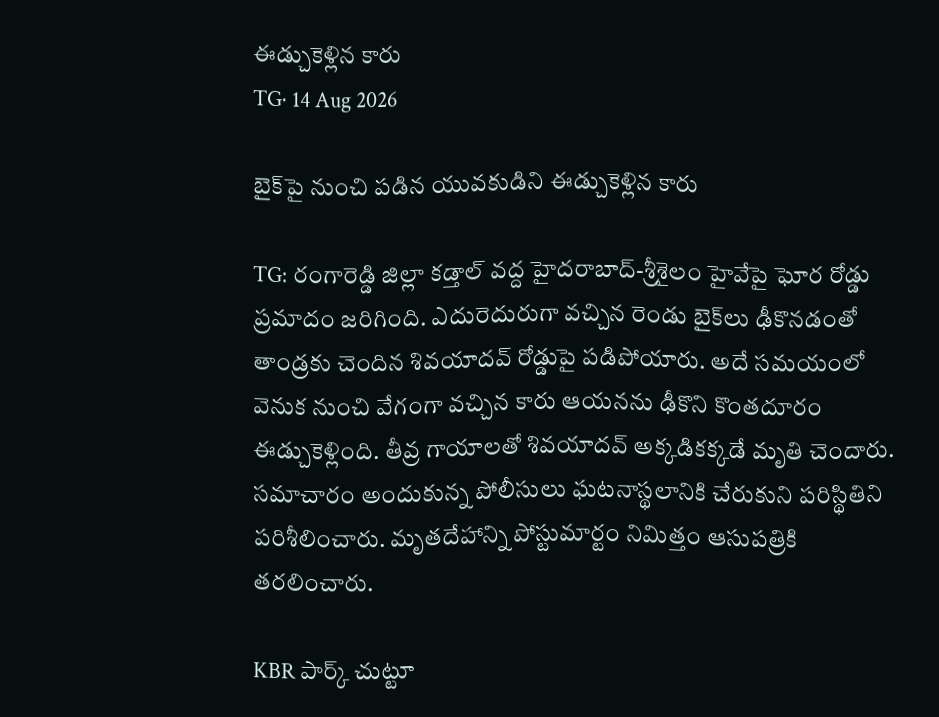ఈడ్చుకెళ్లిన కారు
TG· 14 Aug 2026

బైక్‌పై నుంచి పడిన యువకుడిని ఈడ్చుకెళ్లిన కారు

TG: రంగారెడ్డి జిల్లా కడ్తాల్‌ వద్ద హైదరాబాద్‌-శ్రీశైలం హైవేపై ఘోర రోడ్డు ప్రమాదం జరిగింది. ఎదురెదురుగా వచ్చిన రెండు బైక్‌లు ఢీకొనడంతో తాండ్రకు చెందిన శివయాదవ్‌ రోడ్డుపై పడిపోయారు. అదే సమయంలో వెనుక నుంచి వేగంగా వచ్చిన కారు ఆయనను ఢీకొని కొంతదూరం ఈడ్చుకెళ్లింది. తీవ్ర గాయాలతో శివయాదవ్‌ అక్కడికక్కడే మృతి చెందారు. సమాచారం అందుకున్న పోలీసులు ఘటనాస్థలానికి చేరుకుని పరిస్థితిని పరిశీలించారు. మృతదేహాన్ని పోస్టుమార్టం నిమిత్తం ఆసుపత్రికి తరలించారు.

KBR పార్క్‌ చుట్టూ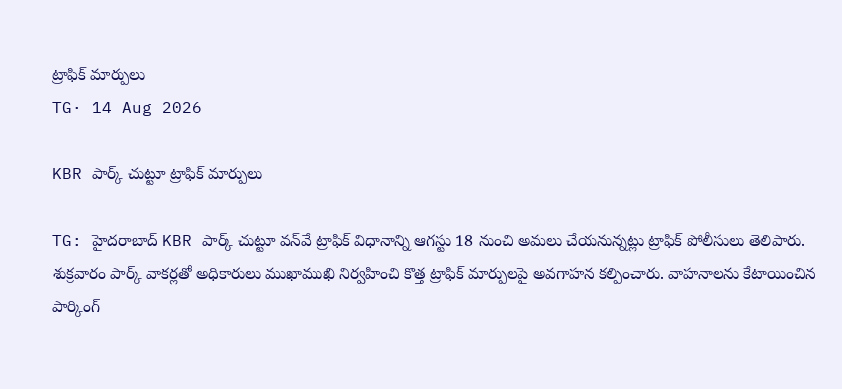ట్రాఫిక్‌ మార్పులు
TG· 14 Aug 2026

KBR పార్క్‌ చుట్టూ ట్రాఫిక్‌ మార్పులు

TG: హైదరాబాద్‌ KBR పార్క్‌ చుట్టూ వన్‌వే ట్రాఫిక్‌ విధానాన్ని ఆగస్టు 18 నుంచి అమలు చేయనున్నట్లు ట్రాఫిక్‌ పోలీసులు తెలిపారు. శుక్రవారం పార్క్‌ వాకర్లతో అధికారులు ముఖాముఖి నిర్వహించి కొత్త ట్రాఫిక్‌ మార్పులపై అవగాహన కల్పించారు. వాహనాలను కేటాయించిన పార్కింగ్‌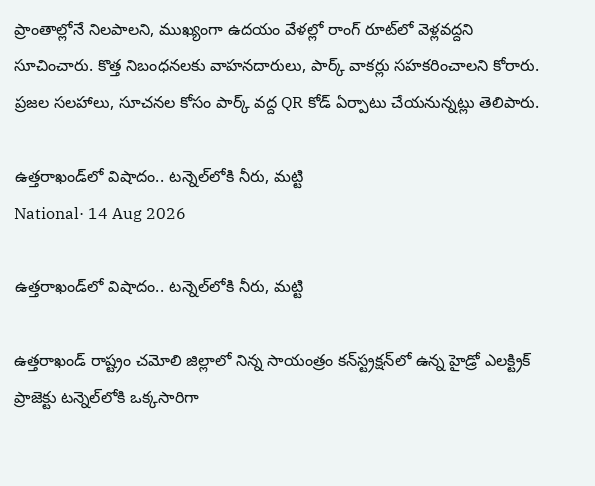ప్రాంతాల్లోనే నిలపాలని, ముఖ్యంగా ఉదయం వేళల్లో రాంగ్‌ రూట్‌లో వెళ్లవద్దని సూచించారు. కొత్త నిబంధనలకు వాహనదారులు, పార్క్‌ వాకర్లు సహకరించాలని కోరారు. ప్రజల సలహాలు, సూచనల కోసం పార్క్‌ వద్ద QR కోడ్‌ ఏర్పాటు చేయనున్నట్లు తెలిపారు.

ఉత్తరాఖండ్‌లో విషాదం.. టన్నెల్‌లోకి నీరు, మట్టి
National· 14 Aug 2026

ఉత్తరాఖండ్‌లో విషాదం.. టన్నెల్‌లోకి నీరు, మట్టి

ఉత్తరాఖండ్‌ రాష్ట్రం చమోలి జిల్లాలో నిన్న సాయంత్రం కన్‌స్ట్రక్షన్‌లో ఉన్న హైడ్రో ఎలక్ట్రిక్ ప్రాజెక్టు టన్నెల్‌లోకి ఒక్కసారిగా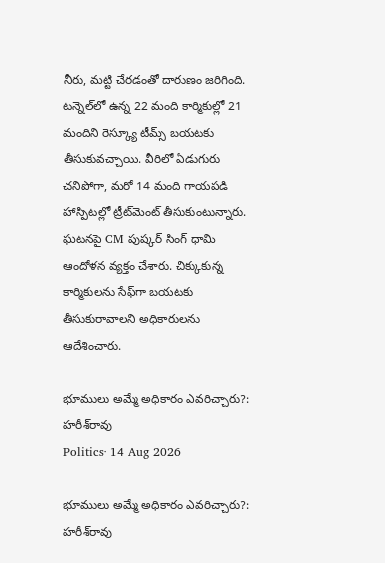నీరు, మట్టి చేరడంతో దారుణం జరిగింది. టన్నెల్‌లో ఉన్న 22 మంది కార్మికుల్లో 21 మందిని రెస్క్యూ టీమ్స్ బయటకు తీసుకువచ్చాయి. వీరిలో ఏడుగురు చనిపోగా, మరో 14 మంది గాయపడి హాస్పిటల్లో ట్రీట్‌మెంట్ తీసుకుంటున్నారు. ఘటనపై CM పుష్కర్ సింగ్ ధామి ఆందోళన వ్యక్తం చేశారు. చిక్కుకున్న కార్మికులను సేఫ్‌గా బయటకు తీసుకురావాలని అధికారులను ఆదేశించారు.

భూములు అమ్మే అధికారం ఎవరిచ్చారు?: హరీశ్‌రావు
Politics· 14 Aug 2026

భూములు అమ్మే అధికారం ఎవరిచ్చారు?: హరీశ్‌రావు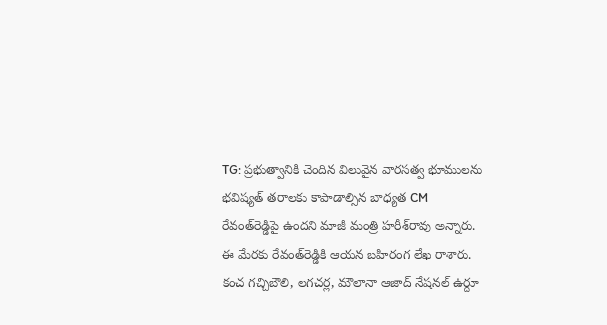TG: ప్రభుత్వానికి చెందిన విలువైన వారసత్వ భూములను భవిష్యత్‌ తరాలకు కాపాడాల్సిన బాధ్యత CM రేవంత్‌రెడ్డిపై ఉందని మాజీ మంత్రి హరీశ్‌రావు అన్నారు. ఈ మేరకు రేవంత్‌రెడ్డికి ఆయన బహిరంగ లేఖ రాశారు. కంచ గచ్చిబౌలి, లగచర్ల, మౌలానా ఆజాద్‌ నేషనల్‌ ఉర్దూ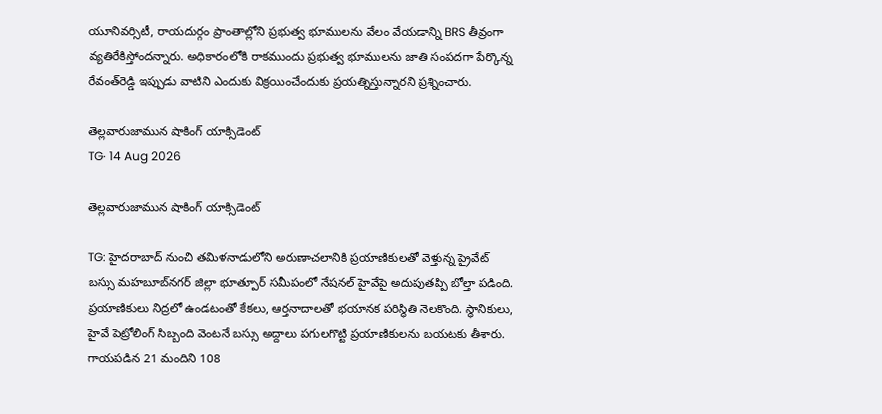యూనివర్సిటీ, రాయదుర్గం ప్రాంతాల్లోని ప్రభుత్వ భూములను వేలం వేయడాన్ని BRS తీవ్రంగా వ్యతిరేకిస్తోందన్నారు. అధికారంలోకి రాకముందు ప్రభుత్వ భూములను జాతి సంపదగా పేర్కొన్న రేవంత్‌రెడ్డి ఇప్పుడు వాటిని ఎందుకు విక్రయించేందుకు ప్రయత్నిస్తున్నారని ప్రశ్నించారు.

తెల్లవారుజామున షాకింగ్‌ యాక్సిడెంట్‌
TG· 14 Aug 2026

తెల్లవారుజామున షాకింగ్‌ యాక్సిడెంట్‌

TG: హైదరాబాద్‌ నుంచి తమిళనాడులోని అరుణాచలానికి ప్రయాణికులతో వెళ్తున్న ప్రైవేట్‌ బస్సు మహబూబ్‌నగర్‌ జిల్లా భూత్పూర్‌ సమీపంలో నేషనల్ హైవేపై అదుపుతప్పి బోల్తా పడింది. ప్రయాణికులు నిద్రలో ఉండటంతో కేకలు, ఆర్తనాదాలతో భయానక పరిస్థితి నెలకొంది. స్థానికులు, హైవే పెట్రోలింగ్‌ సిబ్బంది వెంటనే బస్సు అద్దాలు పగులగొట్టి ప్రయాణికులను బయటకు తీశారు. గాయపడిన 21 మందిని 108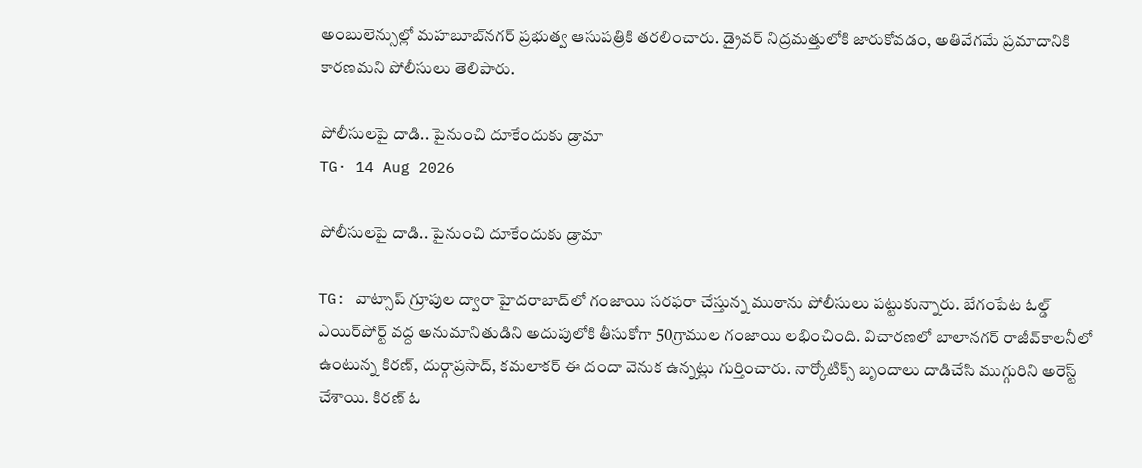అంబులెన్సుల్లో మహబూబ్‌నగర్‌ ప్రభుత్వ ఆసుపత్రికి తరలించారు. డ్రైవర్‌ నిద్రమత్తులోకి జారుకోవడం, అతివేగమే ప్రమాదానికి కారణమని పోలీసులు తెలిపారు.

పోలీసులపై దాడి.. పైనుంచి దూకేందుకు డ్రామా
TG· 14 Aug 2026

పోలీసులపై దాడి.. పైనుంచి దూకేందుకు డ్రామా

TG: వాట్సాప్‌ గ్రూపుల ద్వారా హైదరాబాద్‌లో గంజాయి సరఫరా చేస్తున్న ముఠాను పోలీసులు పట్టుకున్నారు. బేగంపేట ఓల్డ్‌ ఎయిర్‌పోర్ట్‌ వద్ద అనుమానితుడిని అదుపులోకి తీసుకోగా 50గ్రాముల గంజాయి లభించింది. విచారణలో బాలానగర్‌ రాజీవ్‌‌కాలనీలో ఉంటున్న కిరణ్‌, దుర్గాప్రసాద్‌, కమలాకర్‌ ఈ దందా వెనుక ఉన్నట్లు గుర్తించారు. నార్కోటిక్స్‌ బృందాలు దాడిచేసి ముగ్గురిని అరెస్ట్‌ చేశాయి. కిరణ్‌ ఓ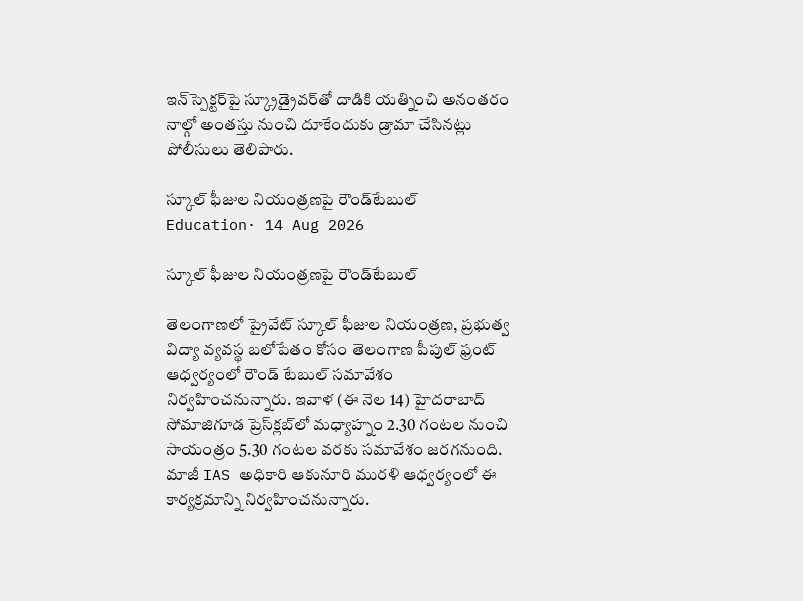ఇన్‌స్పెక్టర్‌పై స్క్రూడ్రైవర్‌తో దాడికి యత్నించి అనంతరం నాల్గో అంతస్తు నుంచి దూకేందుకు డ్రామా చేసినట్లు పోలీసులు తెలిపారు.

స్కూల్‌ ఫీజుల నియంత్రణపై రౌండ్‌టేబుల్‌
Education· 14 Aug 2026

స్కూల్‌ ఫీజుల నియంత్రణపై రౌండ్‌టేబుల్‌

తెలంగాణలో ప్రైవేట్‌ స్కూల్‌ ఫీజుల నియంత్రణ, ప్రభుత్వ విద్యా వ్యవస్థ బలోపేతం కోసం తెలంగాణ పీపుల్‌ ఫ్రంట్‌ ఆధ్వర్యంలో రౌండ్‌ టేబుల్‌ సమావేశం నిర్వహించనున్నారు. ఇవాళ (ఈ నెల 14) హైదరాబాద్‌ సోమాజిగూడ ప్రెస్‌క్లబ్‌లో మధ్యాహ్నం 2.30 గంటల నుంచి సాయంత్రం 5.30 గంటల వరకు సమావేశం జరగనుంది. మాజీ IAS అధికారి ఆకునూరి మురళి ఆధ్వర్యంలో ఈ కార్యక్రమాన్ని నిర్వహించనున్నారు.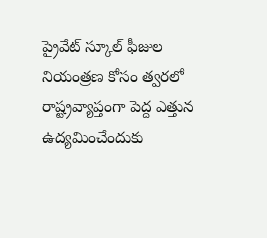ప్రైవేట్‌ స్కూల్‌ ఫీజుల నియంత్రణ కోసం త్వరలో రాష్ట్రవ్యాప్తంగా పెద్ద ఎత్తున ఉద్యమించేందుకు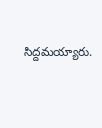సిద్దమయ్యారు.